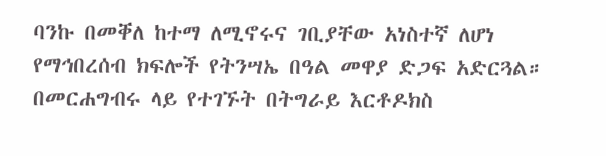ባንኩ በመቐለ ከተማ ለሚኖሩና ገቢያቸው አነስተኛ ለሆነ የማኅበረሰብ ክፍሎች የትንሣኤ በዓል መዋያ ድጋፍ አድርጓል።
በመርሐግብሩ ላይ የተገኙት በትግራይ እርቶዶክስ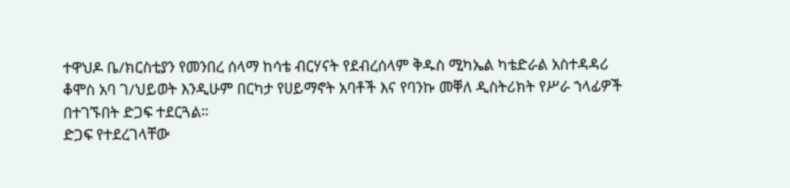ተዋህዶ ቤ/ክርስቲያን የመንበረ ሰላማ ከሳቴ ብርሃናት የደብረሰላም ቅዱስ ሚካኤል ካቴድራል አስተዳዳሪ ቆሞስ አባ ገ/ህይወት እንዲሁም በርካታ የሀይማኖት አባቶች እና የባንኩ መቐለ ዲስትሪክት የሥራ ኀላፊዎች በተገኙበት ድጋፍ ተደርጓል።
ድጋፍ የተደረገላቸው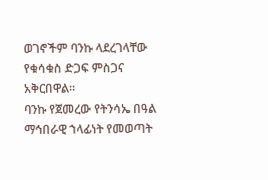ወገኖችም ባንኩ ላደረገላቸው የቁሳቁስ ድጋፍ ምስጋና አቅርበዋል።
ባንኩ የጀመረው የትንሳኤ በዓል ማኅበራዊ ኀላፊነት የመወጣት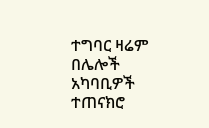ተግባር ዛሬም በሌሎች አካባቢዎች ተጠናክሮ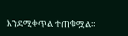እንደሚቀጥል ተጠቁሟል።